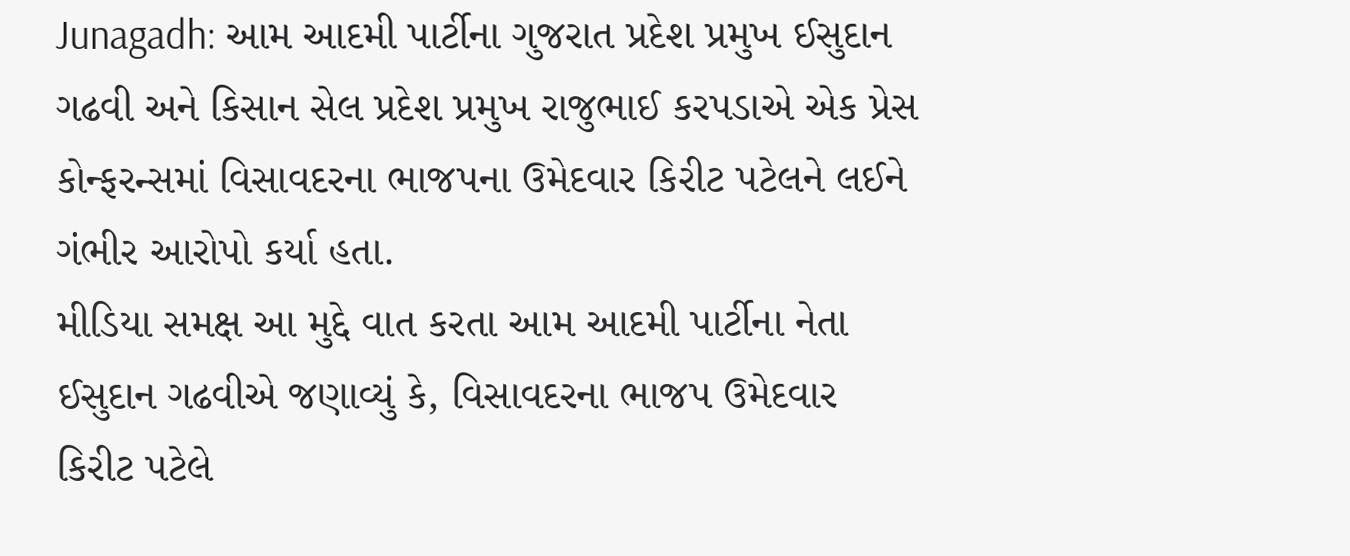Junagadh: આમ આદમી પાર્ટીના ગુજરાત પ્રદેશ પ્રમુખ ઈસુદાન ગઢવી અને કિસાન સેલ પ્રદેશ પ્રમુખ રાજુભાઈ કરપડાએ એક પ્રેસ કોન્ફરન્સમાં વિસાવદરના ભાજપના ઉમેદવાર કિરીટ પટેલને લઈને ગંભીર આરોપો કર્યા હતા.
મીડિયા સમક્ષ આ મુદ્દે વાત કરતા આમ આદમી પાર્ટીના નેતા ઈસુદાન ગઢવીએ જણાવ્યું કે, વિસાવદરના ભાજપ ઉમેદવાર કિરીટ પટેલે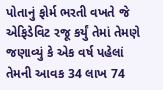પોતાનું ફોર્મ ભરતી વખતે જે એફિડેવિટ રજૂ કર્યું તેમાં તેમણે જણાવ્યું કે એક વર્ષ પહેલાં તેમની આવક 34 લાખ 74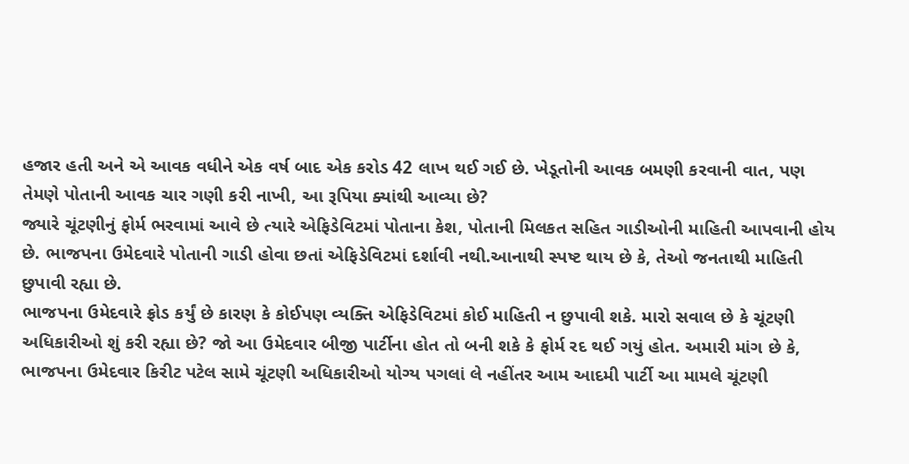હજાર હતી અને એ આવક વધીને એક વર્ષ બાદ એક કરોડ 42 લાખ થઈ ગઈ છે. ખેડૂતોની આવક બમણી કરવાની વાત, પણ તેમણે પોતાની આવક ચાર ગણી કરી નાખી, આ રૂપિયા ક્યાંથી આવ્યા છે?
જ્યારે ચૂંટણીનું ફોર્મ ભરવામાં આવે છે ત્યારે એફિડેવિટમાં પોતાના કેશ, પોતાની મિલકત સહિત ગાડીઓની માહિતી આપવાની હોય છે. ભાજપના ઉમેદવારે પોતાની ગાડી હોવા છતાં એફિડેવિટમાં દર્શાવી નથી.આનાથી સ્પષ્ટ થાય છે કે, તેઓ જનતાથી માહિતી છુપાવી રહ્યા છે.
ભાજપના ઉમેદવારે ફ્રોડ કર્યું છે કારણ કે કોઈપણ વ્યક્તિ એફિડેવિટમાં કોઈ માહિતી ન છુપાવી શકે. મારો સવાલ છે કે ચૂંટણી અધિકારીઓ શું કરી રહ્યા છે? જો આ ઉમેદવાર બીજી પાર્ટીના હોત તો બની શકે કે ફોર્મ રદ થઈ ગયું હોત. અમારી માંગ છે કે, ભાજપના ઉમેદવાર કિરીટ પટેલ સામે ચૂંટણી અધિકારીઓ યોગ્ય પગલાં લે નહીંતર આમ આદમી પાર્ટી આ મામલે ચૂંટણી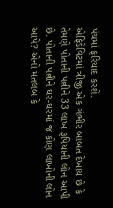પંચમાં ફરિયાદ કરશે.
એફિડેવિટમાં ત્રીજી એક ગંભીર બાબત દેખાય છે કે તેમણે પોતાની પત્નીને 33 લાખ રૂપિયાની લોન આપી છે. પોતાની પત્નીને ઘર-ઘરમાં જ કોણ લાખોની લોન આપે? એનો મતલબ કે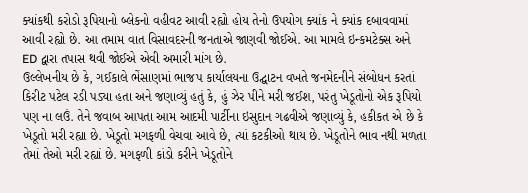ક્યાંકથી કરોડો રૂપિયાનો બ્લેકનો વહીવટ આવી રહ્યો હોય તેનો ઉપયોગ ક્યાંક ને ક્યાંક દબાવવામાં આવી રહ્યો છે. આ તમામ વાત વિસાવદરની જનતાએ જાણવી જોઈએ. આ મામલે ઇન્કમટેક્સ અને ED દ્વારા તપાસ થવી જોઈએ એવી અમારી માંગ છે.
ઉલ્લેખનીય છે કે, ગઈકાલે ભેંસાણમાં ભાજપ કાર્યાલયના ઉદ્ઘાટન વખતે જનમેદનીને સંબોધન કરતાં કિરીટ પટેલ રડી પડ્યા હતા અને જણાવ્યું હતું કે, હું ઝેર પીને મરી જઈશ, પરંતુ ખેડૂતોનો એક રૂપિયો પણ ના લઉં. તેને જવાબ આપતા આમ આદમી પાર્ટીના ઇસુદાન ગઢવીએ જણાવ્યું કે, હકીકત એ છે કે ખેડૂતો મરી રહ્યા છે. ખેડૂતો મગફળી વેચવા આવે છે, ત્યાં કટકીઓ થાય છે. ખેડૂતોને ભાવ નથી મળતા તેમાં તેઓ મરી રહ્યાં છે. મગફળી કાંડો કરીને ખેડૂતોને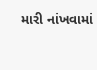મારી નાંખવામાં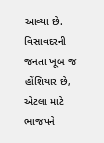આવ્યા છે. વિસાવદરની જનતા ખૂબ જ હોંશિયાર છે, એટલા માટે ભાજપને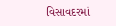વિસાવદરમાં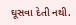ઘૂસવા દેતી નથી.